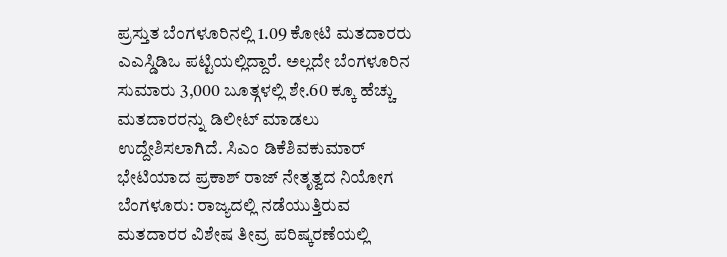ಪ್ರಸ್ತುತ ಬೆಂಗಳೂರಿನಲ್ಲಿ 1.09 ಕೋಟಿ ಮತದಾರರು ಎಎಸ್ಡಿಡಿಒ ಪಟ್ಟಿಯಲ್ಲಿದ್ದಾರೆ. ಅಲ್ಲದೇ ಬೆಂಗಳೂರಿನ ಸುಮಾರು 3,000 ಬೂತ್ಗಳಲ್ಲಿ ಶೇ.60 ಕ್ಕೂ ಹೆಚ್ಚು ಮತದಾರರನ್ನು ಡಿಲೀಟ್ ಮಾಡಲು ಉದ್ದೇಶಿಸಲಾಗಿದೆ. ಸಿಎಂ ಡಿಕೆಶಿವಕುಮಾರ್ ಭೇಟಿಯಾದ ಪ್ರಕಾಶ್ ರಾಜ್ ನೇತೃತ್ವದ ನಿಯೋಗ ಬೆಂಗಳೂರು: ರಾಜ್ಯದಲ್ಲಿ ನಡೆಯುತ್ತಿರುವ ಮತದಾರರ ವಿಶೇಷ ತೀವ್ರ ಪರಿಷ್ಕರಣೆಯಲ್ಲಿ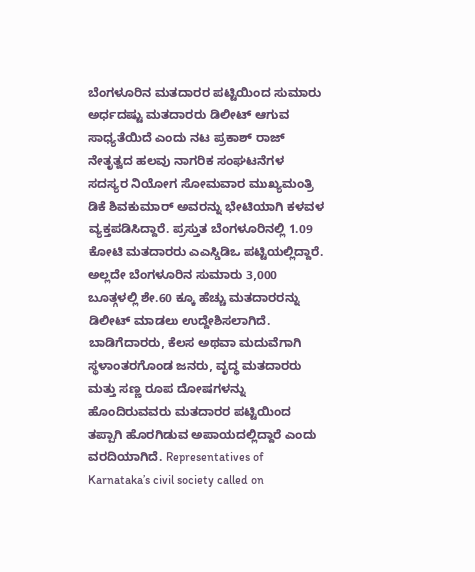ಬೆಂಗಳೂರಿನ ಮತದಾರರ ಪಟ್ಟಿಯಿಂದ ಸುಮಾರು ಅರ್ಧದಷ್ಟು ಮತದಾರರು ಡಿಲೀಟ್ ಆಗುವ ಸಾಧ್ಯತೆಯಿದೆ ಎಂದು ನಟ ಪ್ರಕಾಶ್ ರಾಜ್ ನೇತೃತ್ವದ ಹಲವು ನಾಗರಿಕ ಸಂಘಟನೆಗಳ ಸದಸ್ಯರ ನಿಯೋಗ ಸೋಮವಾರ ಮುಖ್ಯಮಂತ್ರಿ ಡಿಕೆ ಶಿವಕುಮಾರ್ ಅವರನ್ನು ಭೇಟಿಯಾಗಿ ಕಳವಳ ವ್ಯಕ್ತಪಡಿಸಿದ್ದಾರೆ. ಪ್ರಸ್ತುತ ಬೆಂಗಳೂರಿನಲ್ಲಿ 1.09 ಕೋಟಿ ಮತದಾರರು ಎಎಸ್ಡಿಡಿಒ ಪಟ್ಟಿಯಲ್ಲಿದ್ದಾರೆ. ಅಲ್ಲದೇ ಬೆಂಗಳೂರಿನ ಸುಮಾರು 3,000 ಬೂತ್ಗಳಲ್ಲಿ ಶೇ.60 ಕ್ಕೂ ಹೆಚ್ಚು ಮತದಾರರನ್ನು ಡಿಲೀಟ್ ಮಾಡಲು ಉದ್ದೇಶಿಸಲಾಗಿದೆ. ಬಾಡಿಗೆದಾರರು, ಕೆಲಸ ಅಥವಾ ಮದುವೆಗಾಗಿ ಸ್ಥಳಾಂತರಗೊಂಡ ಜನರು, ವೃದ್ಧ ಮತದಾರರು ಮತ್ತು ಸಣ್ಣ ರೂಪ ದೋಷಗಳನ್ನು ಹೊಂದಿರುವವರು ಮತದಾರರ ಪಟ್ಟಿಯಿಂದ ತಪ್ಪಾಗಿ ಹೊರಗಿಡುವ ಅಪಾಯದಲ್ಲಿದ್ದಾರೆ ಎಂದು ವರದಿಯಾಗಿದೆ. Representatives of Karnataka’s civil society called on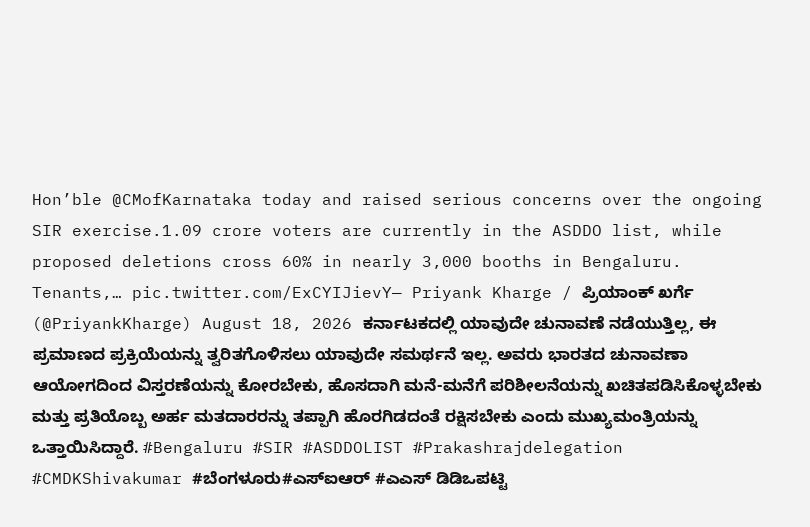Hon’ble @CMofKarnataka today and raised serious concerns over the ongoing SIR exercise.1.09 crore voters are currently in the ASDDO list, while proposed deletions cross 60% in nearly 3,000 booths in Bengaluru. Tenants,… pic.twitter.com/ExCYIJievY— Priyank Kharge / ಪ್ರಿಯಾಂಕ್ ಖರ್ಗೆ (@PriyankKharge) August 18, 2026 ಕರ್ನಾಟಕದಲ್ಲಿ ಯಾವುದೇ ಚುನಾವಣೆ ನಡೆಯುತ್ತಿಲ್ಲ, ಈ ಪ್ರಮಾಣದ ಪ್ರಕ್ರಿಯೆಯನ್ನು ತ್ವರಿತಗೊಳಿಸಲು ಯಾವುದೇ ಸಮರ್ಥನೆ ಇಲ್ಲ. ಅವರು ಭಾರತದ ಚುನಾವಣಾ ಆಯೋಗದಿಂದ ವಿಸ್ತರಣೆಯನ್ನು ಕೋರಬೇಕು, ಹೊಸದಾಗಿ ಮನೆ-ಮನೆಗೆ ಪರಿಶೀಲನೆಯನ್ನು ಖಚಿತಪಡಿಸಿಕೊಳ್ಳಬೇಕು ಮತ್ತು ಪ್ರತಿಯೊಬ್ಬ ಅರ್ಹ ಮತದಾರರನ್ನು ತಪ್ಪಾಗಿ ಹೊರಗಿಡದಂತೆ ರಕ್ಷಿಸಬೇಕು ಎಂದು ಮುಖ್ಯಮಂತ್ರಿಯನ್ನು ಒತ್ತಾಯಿಸಿದ್ದಾರೆ. #Bengaluru #SIR #ASDDOLIST #Prakashrajdelegation #CMDKShivakumar #ಬೆಂಗಳೂರು#ಎಸ್ಐಆರ್ #ಎಎಸ್ ಡಿಡಿಒಪಟ್ಟಿ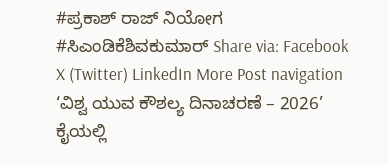#ಪ್ರಕಾಶ್ ರಾಜ್ ನಿಯೋಗ #ಸಿಎಂಡಿಕೆಶಿವಕುಮಾರ್ Share via: Facebook X (Twitter) LinkedIn More Post navigation ‘ವಿಶ್ವ ಯುವ ಕೌಶಲ್ಯ ದಿನಾಚರಣೆ – 2026’ ಕೈಯಲ್ಲಿ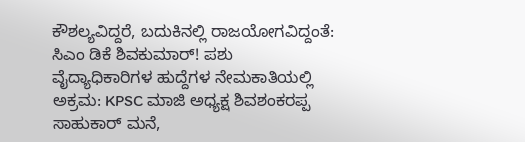ಕೌಶಲ್ಯವಿದ್ದರೆ, ಬದುಕಿನಲ್ಲಿ ರಾಜಯೋಗವಿದ್ದಂತೆ: ಸಿಎಂ ಡಿಕೆ ಶಿವಕುಮಾರ್! ಪಶು ವೈದ್ಯಾಧಿಕಾರಿಗಳ ಹುದ್ದೆಗಳ ನೇಮಕಾತಿಯಲ್ಲಿ ಅಕ್ರಮ: KPSC ಮಾಜಿ ಅಧ್ಯಕ್ಷ ಶಿವಶಂಕರಪ್ಪ ಸಾಹುಕಾರ್ ಮನೆ,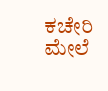ಕಚೇರಿ ಮೇಲೆ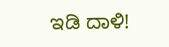ಇಡಿ ದಾಳಿ!